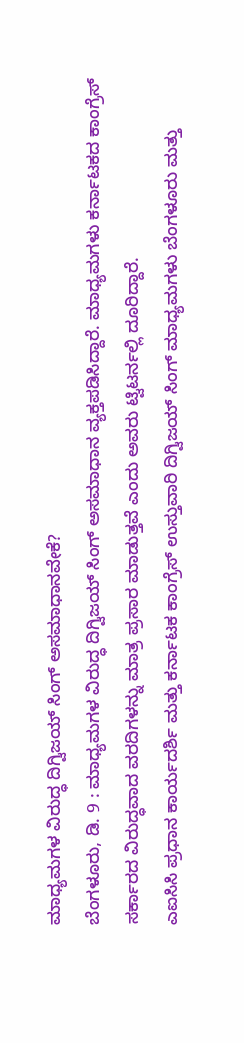ಮಾಧ್ಯಮಗಳ ವಿರುದ್ಧ ದಿಗ್ವಿಜಯ್ ಸಿಂಗ್ ಅಸಮಾಧಾನವೇಕೆ?
ಬೆಂಗಳೂರು, ಡಿ. 9 : ಮಾಧ್ಯಮಗಳ ವಿರುದ್ಧ ದಿಗ್ವಿಜಯ್ ಸಿಂಗ್ ಅಸಮಾಧಾನ ವ್ಯಕ್ತಪಡಿಸಿದ್ದಾರೆ. ಮಾಧ್ಯಮಗಳು ಕರ್ನಾಟಕದ ಕಾಂಗ್ರೆಸ್ ಸರ್ಕಾರದ ವಿರುದ್ಧವಾದ ವರದಿಗಳನ್ನು ಮಾತ್ರ ಪ್ರಸಾರ ಮಾಡುತ್ತವೆ ಎಂದು ಅವರು ಟ್ವಿಟರ್ನಲ್ಲಿ ದೂರಿದ್ದಾರೆ.
ಎಐಸಿಸಿ ಪ್ರಧಾನ ಕಾರ್ಯದರ್ಶಿ ಮತ್ತು ಕರ್ನಾಟಕ ಕಾಂಗ್ರೆಸ್ ಉಸ್ತುವಾರಿ ದಿಗ್ವಿಜಯ್ ಸಿಂಗ್ ಮಾಧ್ಯಮಗಳು ಬೆಂಗಳೂರು ಮತ್ತು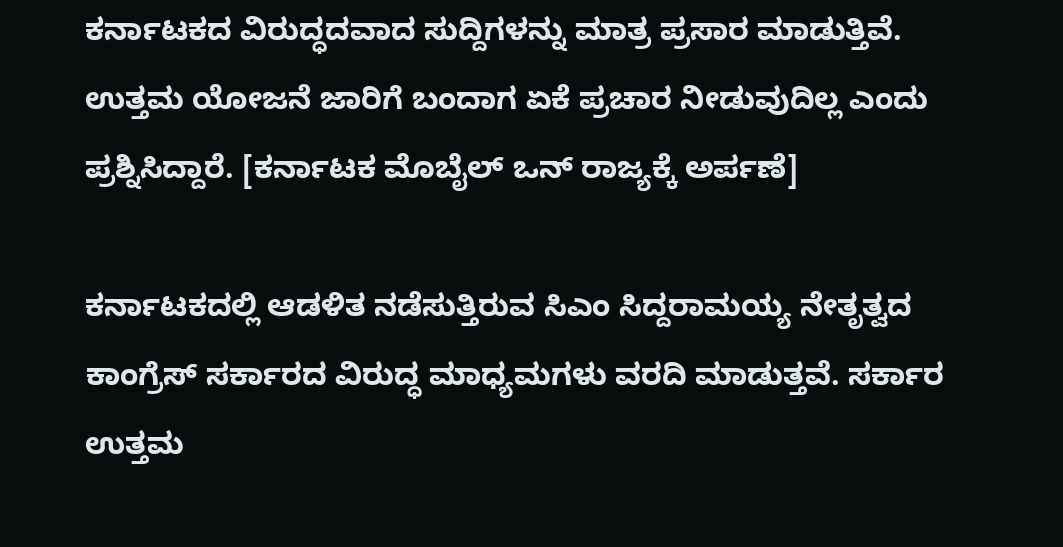ಕರ್ನಾಟಕದ ವಿರುದ್ಧದವಾದ ಸುದ್ದಿಗಳನ್ನು ಮಾತ್ರ ಪ್ರಸಾರ ಮಾಡುತ್ತಿವೆ. ಉತ್ತಮ ಯೋಜನೆ ಜಾರಿಗೆ ಬಂದಾಗ ಏಕೆ ಪ್ರಚಾರ ನೀಡುವುದಿಲ್ಲ ಎಂದು ಪ್ರಶ್ನಿಸಿದ್ದಾರೆ. [ಕರ್ನಾಟಕ ಮೊಬೈಲ್ ಒನ್ ರಾಜ್ಯಕ್ಕೆ ಅರ್ಪಣೆ]

ಕರ್ನಾಟಕದಲ್ಲಿ ಆಡಳಿತ ನಡೆಸುತ್ತಿರುವ ಸಿಎಂ ಸಿದ್ದರಾಮಯ್ಯ ನೇತೃತ್ವದ ಕಾಂಗ್ರೆಸ್ ಸರ್ಕಾರದ ವಿರುದ್ಧ ಮಾಧ್ಯಮಗಳು ವರದಿ ಮಾಡುತ್ತವೆ. ಸರ್ಕಾರ ಉತ್ತಮ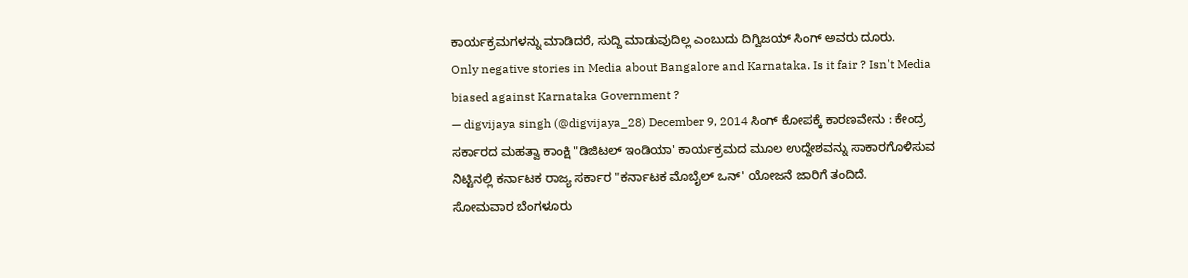ಕಾರ್ಯಕ್ರಮಗಳನ್ನು ಮಾಡಿದರೆ, ಸುದ್ದಿ ಮಾಡುವುದಿಲ್ಲ ಎಂಬುದು ದಿಗ್ವಿಜಯ್ ಸಿಂಗ್ ಅವರು ದೂರು.
Only negative stories in Media about Bangalore and Karnataka. Is it fair ? Isn't Media biased against Karnataka Government ?
— digvijaya singh (@digvijaya_28) December 9, 2014 ಸಿಂಗ್ ಕೋಪಕ್ಕೆ ಕಾರಣವೇನು : ಕೇಂದ್ರ ಸರ್ಕಾರದ ಮಹತ್ವಾ ಕಾಂಕ್ಷಿ "ಡಿಜಿಟಲ್ ಇಂಡಿಯಾ' ಕಾರ್ಯಕ್ರಮದ ಮೂಲ ಉದ್ದೇಶವನ್ನು ಸಾಕಾರಗೊಳಿಸುವ ನಿಟ್ಟಿನಲ್ಲಿ ಕರ್ನಾಟಕ ರಾಜ್ಯ ಸರ್ಕಾರ "ಕರ್ನಾಟಕ ಮೊಬೈಲ್ ಒನ್' ಯೋಜನೆ ಜಾರಿಗೆ ತಂದಿದೆ.
ಸೋಮವಾರ ಬೆಂಗಳೂರು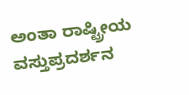ಅಂತಾ ರಾಷ್ಟ್ರೀಯ ವಸ್ತುಪ್ರದರ್ಶನ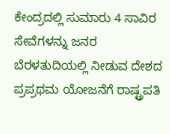ಕೇಂದ್ರದಲ್ಲಿ ಸುಮಾರು 4 ಸಾವಿರ ಸೇವೆಗಳನ್ನು ಜನರ ಬೆರಳತುದಿಯಲ್ಲಿ ನೀಡುವ ದೇಶದ ಪ್ರಪ್ರಥಮ ಯೋಜನೆಗೆ ರಾಷ್ಟ್ರಪತಿ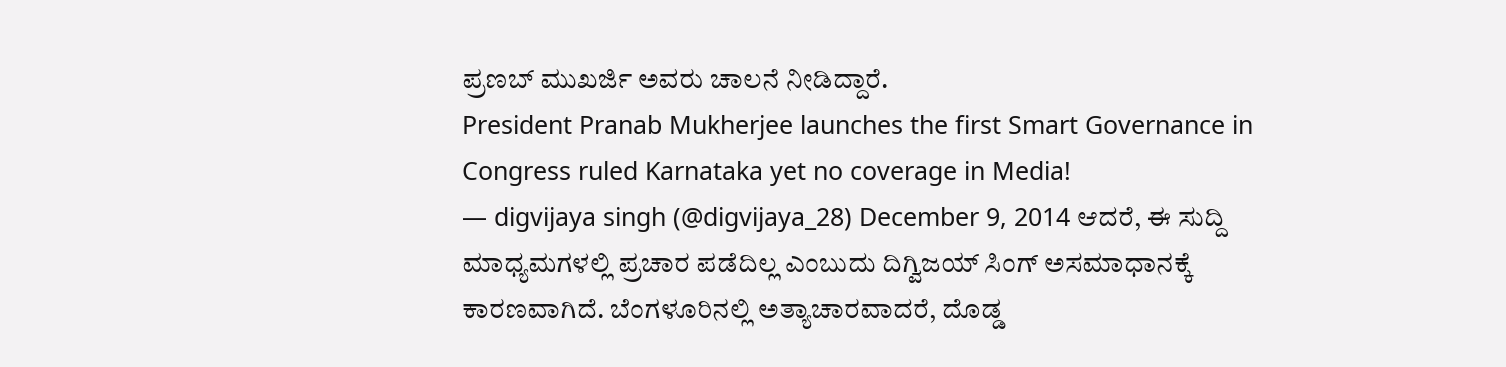ಪ್ರಣಬ್ ಮುಖರ್ಜಿ ಅವರು ಚಾಲನೆ ನೀಡಿದ್ದಾರೆ.
President Pranab Mukherjee launches the first Smart Governance in Congress ruled Karnataka yet no coverage in Media!
— digvijaya singh (@digvijaya_28) December 9, 2014 ಆದರೆ, ಈ ಸುದ್ದಿ ಮಾಧ್ಯಮಗಳಲ್ಲಿ ಪ್ರಚಾರ ಪಡೆದಿಲ್ಲ ಎಂಬುದು ದಿಗ್ವಿಜಯ್ ಸಿಂಗ್ ಅಸಮಾಧಾನಕ್ಕೆ ಕಾರಣವಾಗಿದೆ. ಬೆಂಗಳೂರಿನಲ್ಲಿ ಅತ್ಯಾಚಾರವಾದರೆ, ದೊಡ್ಡ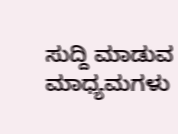ಸುದ್ದಿ ಮಾಡುವ ಮಾಧ್ಯಮಗಳು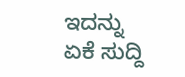ಇದನ್ನು ಏಕೆ ಸುದ್ದಿ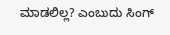ಮಾಡಲಿಲ್ಲ? ಎಂಬುದು ಸಿಂಗ್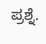ಪ್ರಶ್ನೆ.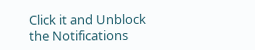Click it and Unblock the Notifications